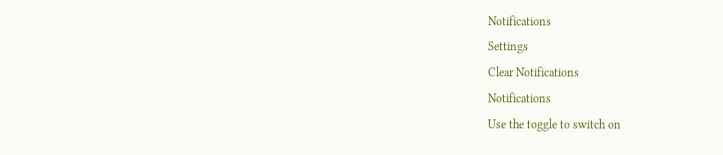Notifications
Settings
Clear Notifications
Notifications
Use the toggle to switch on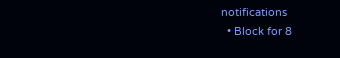notifications
  • Block for 8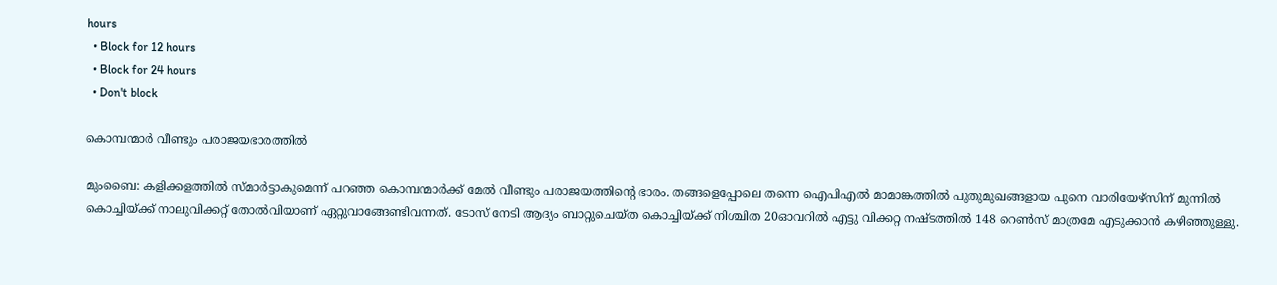hours
  • Block for 12 hours
  • Block for 24 hours
  • Don't block

കൊമ്പന്മാര്‍ വീണ്ടും പരാജയഭാരത്തില്‍

മുംബൈ: കളിക്കളത്തില്‍ സ്മാര്‍ട്ടാകുമെന്ന് പറഞ്ഞ കൊമ്പന്മാര്‍ക്ക് മേല്‍ വീണ്ടും പരാജയത്തിന്റെ ഭാരം. തങ്ങളെപ്പോലെ തന്നെ ഐപിഎല്‍ മാമാങ്കത്തില്‍ പുതുമുഖങ്ങളായ പുനെ വാരിയേഴ്‌സിന് മുന്നില്‍ കൊച്ചിയ്ക്ക് നാലുവിക്കറ്റ് തോല്‍വിയാണ് ഏറ്റുവാങ്ങേണ്ടിവന്നത്. ടോസ് നേടി ആദ്യം ബാറ്റുചെയ്ത കൊച്ചിയ്ക്ക് നിശ്ചിത 20ഓവറില്‍ എട്ടു വിക്കറ്റ നഷ്ടത്തില്‍ 148 റെണ്‍സ് മാത്രമേ എടുക്കാന്‍ കഴിഞ്ഞുള്ളു.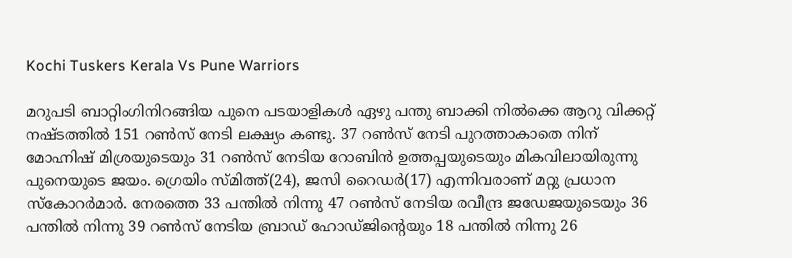Kochi Tuskers Kerala Vs Pune Warriors

മറുപടി ബാറ്റിംഗിനിറങ്ങിയ പുനെ പടയാളികള്‍ ഏഴു പന്തു ബാക്കി നില്‍ക്കെ ആറു വിക്കറ്റ് നഷ്ടത്തില്‍ 151 റണ്‍സ് നേടി ലക്ഷ്യം കണ്ടു. 37 റണ്‍സ് നേടി പുറത്താകാതെ നിന് മോഹ്നിഷ് മിശ്രയുടെയും 31 റണ്‍സ് നേടിയ റോബിന്‍ ഉത്തപ്പയുടെയും മികവിലായിരുന്നു പുനെയുടെ ജയം. ഗ്രെയിം സ്മിത്ത്(24), ജസി റൈഡര്‍(17) എന്നിവരാണ് മറ്റു പ്രധാന സ്‌കോറര്‍മാര്‍. നേരത്തെ 33 പന്തില്‍ നിന്നു 47 റണ്‍സ് നേടിയ രവീന്ദ്ര ജഡേജയുടെയും 36 പന്തില്‍ നിന്നു 39 റണ്‍സ് നേടിയ ബ്രാഡ് ഹോഡ്ജിന്റെയും 18 പന്തില്‍ നിന്നു 26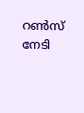റണ്‍സ് നേടി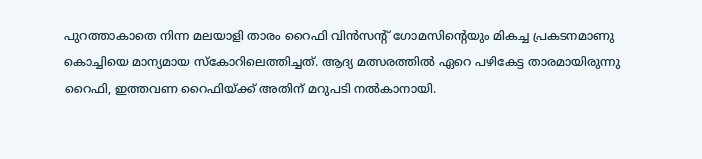പുറത്താകാതെ നിന്ന മലയാളി താരം റൈഫി വിന്‍സന്റ് ഗോമസിന്റെയും മികച്ച പ്രകടനമാണു കൊച്ചിയെ മാന്യമായ സ്‌കോറിലെത്തിച്ചത്. ആദ്യ മത്സരത്തില്‍ ഏറെ പഴികേട്ട താരമായിരുന്നു റൈഫി, ഇത്തവണ റൈഫിയ്ക്ക് അതിന് മറുപടി നല്‍കാനായി.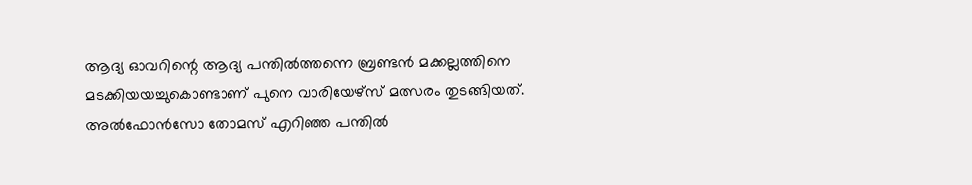ആദ്യ ഓവറിന്റെ ആദ്യ പന്തില്‍ത്തന്നെ ബ്രണ്ടന്‍ മക്കല്ലത്തിനെ മടക്കിയയച്ചുകൊണ്ടാണ് പുനെ വാരിയേഴ്‌സ് മത്സരം തുടങ്ങിയത്. അല്‍ഫോന്‍സോ തോമസ് എറിഞ്ഞ പന്തില്‍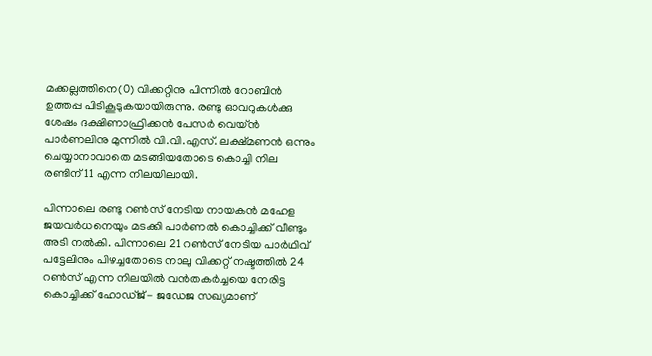മക്കല്ലത്തിനെ(0) വിക്കറ്റിനു പിന്നില്‍ റോബിന്‍ ഉത്തപ്പ പിടികൂടുകയായിരുന്നു. രണ്ടു ഓവറുകള്‍ക്കു ശേഷം ദക്ഷിണാഫ്രിക്കന്‍ പേസര്‍ വെയ്ന്‍ പാര്‍ണലിനു മുന്നില്‍ വി.വി.എസ്. ലക്ഷ്മണന്‍ ഒന്നും ചെയ്യാനാവാതെ മടങ്ങിയതോടെ കൊച്ചി നില രണ്ടിന് 11 എന്ന നിലയിലായി.

പിന്നാലെ രണ്ടു റണ്‍സ് നേടിയ നായകന്‍ മഹേള ജയവര്‍ധനെയും മടക്കി പാര്‍ണല്‍ കൊച്ചിക്ക് വീണ്ടും അടി നല്‍കി. പിന്നാലെ 21 റണ്‍സ് നേടിയ പാര്‍ഥിവ് പട്ടേലിനും പിഴച്ചതോടെ നാലു വിക്കറ്റ് നഷ്ടത്തില്‍ 24 റണ്‍സ് എന്ന നിലയില്‍ വന്‍തകര്‍ച്ചയെ നേരിട്ട കൊച്ചിക്ക് ഹോഡ്ജ്- ജഡേജ സഖ്യമാണ്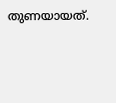തുണയായത്.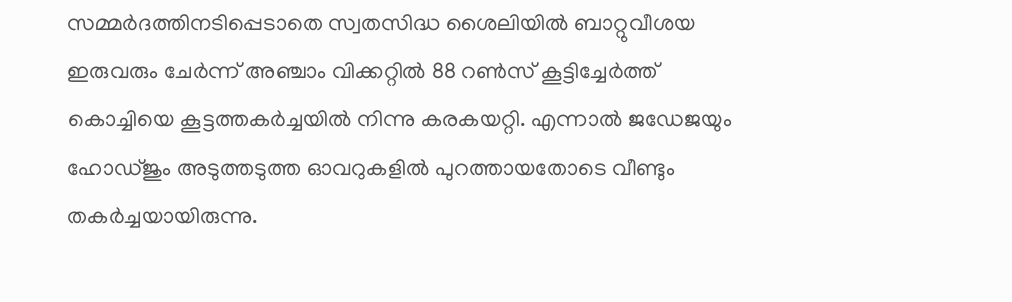സമ്മര്‍ദത്തിനടിപ്പെടാതെ സ്വതസിദ്ധ ശൈലിയില്‍ ബാറ്റുവീശയ ഇരുവരും ചേര്‍ന്ന് അഞ്ചാം വിക്കറ്റില്‍ 88 റണ്‍സ് കൂട്ടിച്ചേര്‍ത്ത് കൊച്ചിയെ കൂട്ടത്തകര്‍ച്ചയില്‍ നിന്നു കരകയറ്റി. എന്നാല്‍ ജഡേജയും ഹോഡ്ജും അടുത്തടുത്ത ഓവറുകളില്‍ പുറത്തായതോടെ വീണ്ടും തകര്‍ച്ചയായിരുന്നു.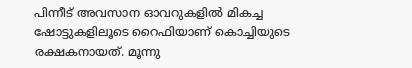പിന്നീട് അവസാന ഓവറുകളില്‍ മികച്ച ഷോട്ടുകളിലൂടെ റൈഫിയാണ് കൊച്ചിയുടെ രക്ഷകനായത്. മൂന്നു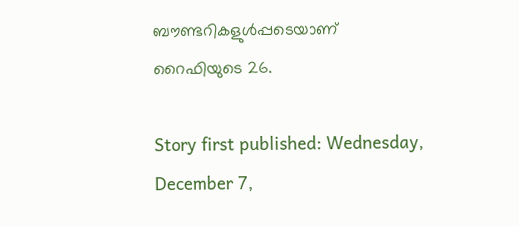ബൗണ്ടറികളുള്‍പ്പടെയാണ് റൈഫിയുടെ 26.

Story first published: Wednesday, December 7,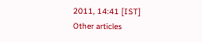2011, 14:41 [IST]
Other articles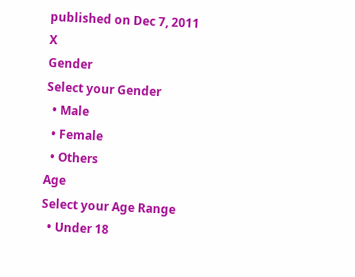published on Dec 7, 2011
X
Gender
Select your Gender
  • Male
  • Female
  • Others
Age
Select your Age Range
  • Under 18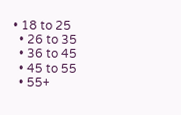• 18 to 25
  • 26 to 35
  • 36 to 45
  • 45 to 55
  • 55+